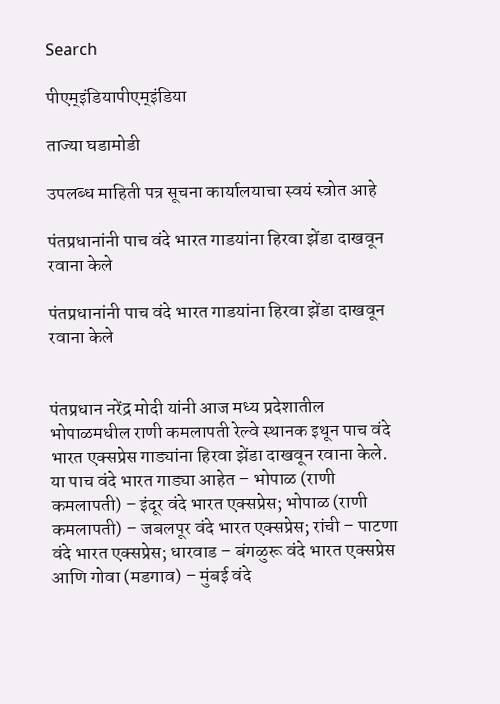Search

पीएम्इंडियापीएम्इंडिया

ताज्या घडामोडी

उपलब्ध माहिती पत्र सूचना कार्यालयाचा स्वयं स्त्रोत आहे

पंतप्रधानांनी पाच वंदे भारत गाडयांना हिरवा झेंडा दाखवून रवाना केले

पंतप्रधानांनी पाच वंदे भारत गाडयांना हिरवा झेंडा दाखवून रवाना केले


पंतप्रधान नरेंद्र मोदी यांनी आज मध्य प्रदेशातील भोपाळमधील राणी कमलापती रेल्वे स्थानक इथून पाच वंदे भारत एक्सप्रेस गाड्यांना हिरवा झेंडा दाखवून रवाना केले. या पाच वंदे भारत गाड्या आहेत – भोपाळ (राणी कमलापती) – इंदूर वंदे भारत एक्सप्रेस; भोपाळ (राणी कमलापती) – जबलपूर वंदे भारत एक्सप्रेस; रांची – पाटणा वंदे भारत एक्सप्रेस; धारवाड – बंगळुरू वंदे भारत एक्सप्रेस आणि गोवा (मडगाव) – मुंबई वंदे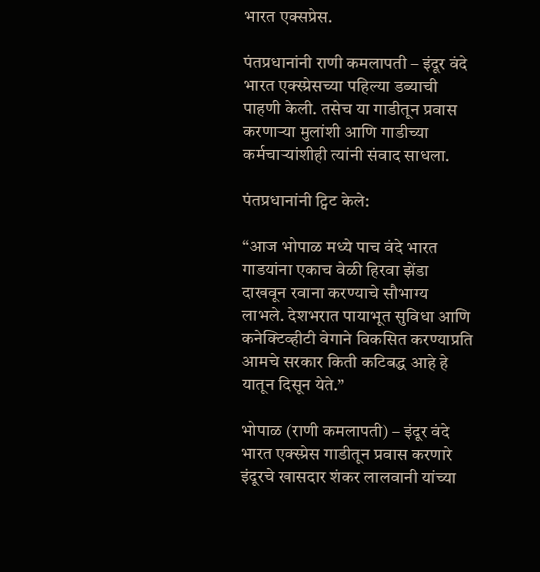भारत एक्सप्रेस.

पंतप्रधानांनी राणी कमलापती – इंदूर वंदे भारत एक्स्प्रेसच्या पहिल्या डब्याची पाहणी केली. तसेच या गाडीतून प्रवास करणाऱ्या मुलांशी आणि गाडीच्या  कर्मचाऱ्यांशीही त्यांनी संवाद साधला.

पंतप्रधानांनी ट्विट केले:

“आज भोपाळ मध्ये पाच वंदे भारत गाडयांना एकाच वेळी हिरवा झेंडा दाखवून रवाना करण्याचे सौभाग्य लाभले. देशभरात पायाभूत सुविधा आणि कनेक्टिव्हीटी वेगाने विकसित करण्याप्रति आमचे सरकार किती कटिबद्ध आहे हे यातून दिसून येते.”

भोपाळ (राणी कमलापती) – इंदूर वंदे भारत एक्स्प्रेस गाडीतून प्रवास करणारे इंदूरचे खासदार शंकर लालवानी यांच्या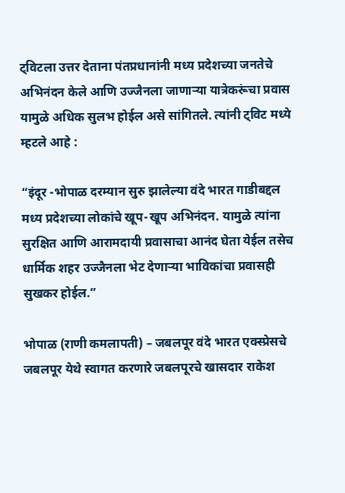ट्विटला उत्तर देताना पंतप्रधानांनी मध्य प्रदेशच्या जनतेचे अभिनंदन केले आणि उज्जैनला जाणाऱ्या यात्रेकरूंचा प्रवास यामुळे अधिक सुलभ होईल असे सांगितले. त्यांनी ट्विट मध्ये म्हटले आहे :

“इंदूर -भोपाळ दरम्यान सुरु झालेल्या वंदे भारत गाडीबद्दल मध्य प्रदेशच्या लोकांचे खूप-खूप अभिनंदन. यामुळे त्यांना सुरक्षित आणि आरामदायी प्रवासाचा आनंद घेता येईल तसेच धार्मिक शहर उज्जैनला भेट देणाऱ्या भाविकांचा प्रवासही सुखकर होईल.”

भोपाळ (राणी कमलापती) – जबलपूर वंदे भारत एक्स्प्रेसचे जबलपूर येथे स्वागत करणारे जबलपूरचे खासदार राकेश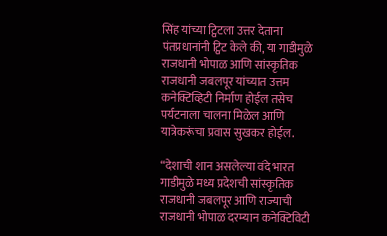सिंह यांच्या ट्विटला उत्तर देताना पंतप्रधानांनी ट्विट केले की, या गाडीमुळे राजधानी भोपाळ आणि सांस्कृतिक राजधानी जबलपूर यांच्यात उत्तम कनेक्टिव्हिटी निर्माण होईल तसेच पर्यटनाला चालना मिळेल आणि यात्रेकरूंचा प्रवास सुखकर होईल.

“देशाची शान असलेल्या वंदे भारत गाडीमुळे मध्य प्रदेशची सांस्कृतिक राजधानी जबलपूर आणि राज्याची राजधानी भोपाळ दरम्यान कनेक्टिविटी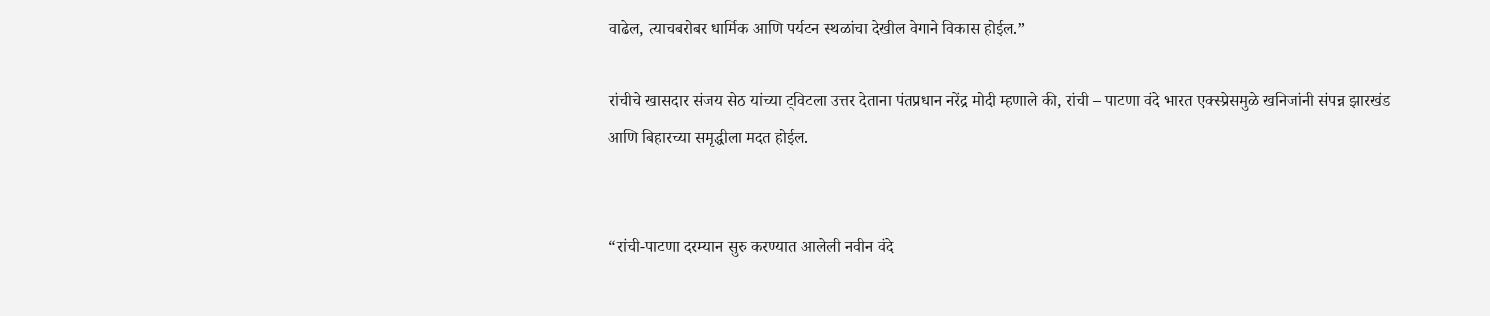वाढेल, त्याचबरोबर धार्मिक आणि पर्यटन स्थळांचा देखील वेगाने विकास होईल.”

रांचीचे खासदार संजय सेठ यांच्या ट्विटला उत्तर देताना पंतप्रधान नरेंद्र मोदी म्हणाले की, रांची – पाटणा वंदे भारत एक्स्प्रेसमुळे खनिजांनी संपन्न झारखंड आणि बिहारच्या समृद्धीला मदत होईल.


“रांची-पाटणा दरम्यान सुरु करण्यात आलेली नवीन वंदे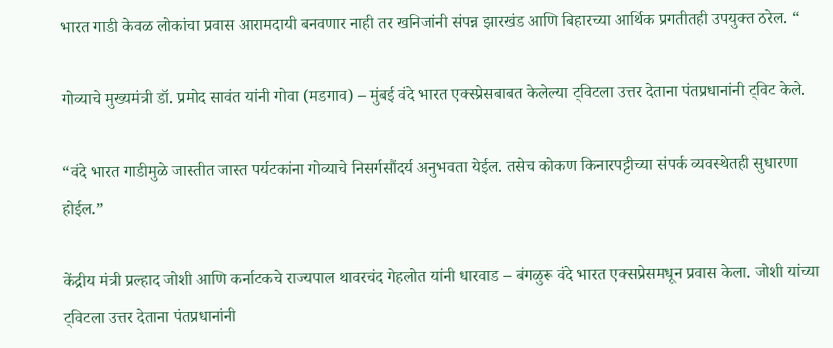भारत गाडी केवळ लोकांचा प्रवास आरामदायी बनवणार नाही तर खनिजांनी संपन्न झारखंड आणि बिहारच्या आर्थिक प्रगतीतही उपयुक्त ठरेल. “

गोव्याचे मुख्यमंत्री डॉ. प्रमोद सावंत यांनी गोवा (मडगाव) – मुंबई वंदे भारत एक्स्प्रेसबाबत केलेल्या ट्विटला उत्तर देताना पंतप्रधानांनी ट्विट केले.

“वंदे भारत गाडीमुळे जास्तीत जास्त पर्यटकांना गोव्याचे निसर्गसौंदर्य अनुभवता येईल. तसेच कोकण किनारपट्टीच्या संपर्क व्यवस्थेतही सुधारणा होईल.”

केंद्रीय मंत्री प्रल्हाद जोशी आणि कर्नाटकचे राज्यपाल थावरचंद गेहलोत यांनी धारवाड – बंगळुरू वंदे भारत एक्सप्रेसमधून प्रवास केला. जोशी यांच्या ट्विटला उत्तर देताना पंतप्रधानांनी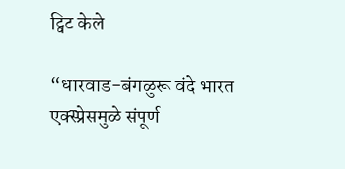ट्विट केले

“धारवाड-बंगळुरू वंदे भारत एक्स्प्रेसमुळे संपूर्ण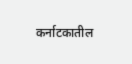कर्नाटकातील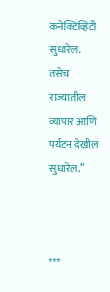कनेक्टिव्हिटी सुधारेल. तसेच राज्यातील व्यापार आणि पर्यटन देखील सुधारेल.”



***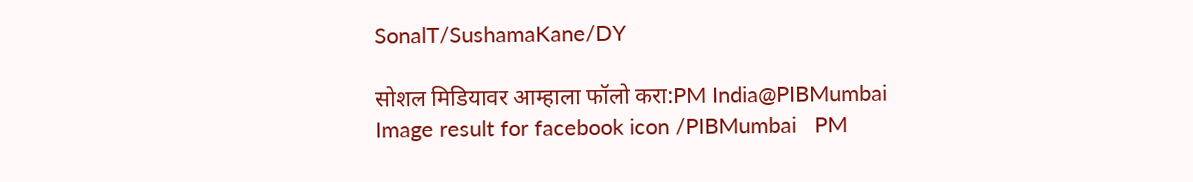SonalT/SushamaKane/DY

सोशल मिडियावर आम्हाला फॉलो करा:PM India@PIBMumbai   Image result for facebook icon /PIBMumbai   PM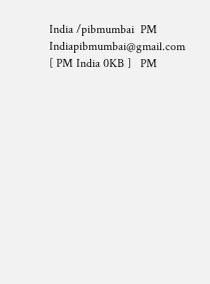India /pibmumbai  PM Indiapibmumbai@gmail.com [ PM India 0KB ]   PM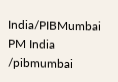India/PIBMumbai   PM India /pibmumbai